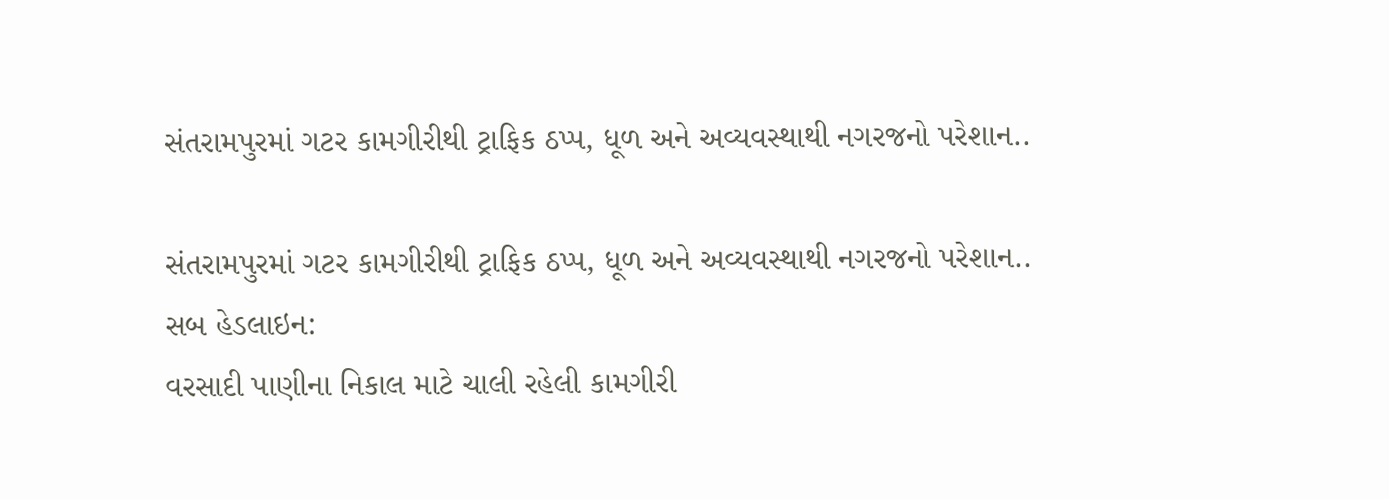સંતરામપુરમાં ગટર કામગીરીથી ટ્રાફિક ઠપ્પ, ધૂળ અને અવ્યવસ્થાથી નગરજનો પરેશાન..

સંતરામપુરમાં ગટર કામગીરીથી ટ્રાફિક ઠપ્પ, ધૂળ અને અવ્યવસ્થાથી નગરજનો પરેશાન..
સબ હેડલાઇન:
વરસાદી પાણીના નિકાલ માટે ચાલી રહેલી કામગીરી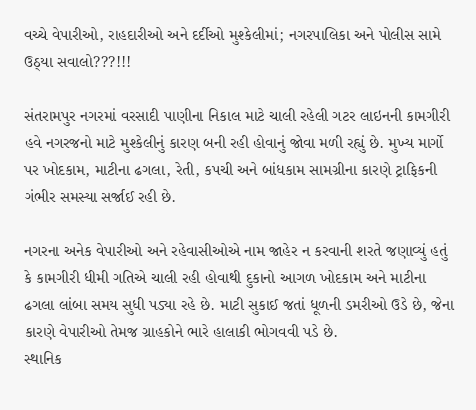વચ્ચે વેપારીઓ, રાહદારીઓ અને દર્દીઓ મુશ્કેલીમાં; નગરપાલિકા અને પોલીસ સામે ઉઠ્યા સવાલો???!!!

સંતરામપુર નગરમાં વરસાદી પાણીના નિકાલ માટે ચાલી રહેલી ગટર લાઇનની કામગીરી હવે નગરજનો માટે મુશ્કેલીનું કારણ બની રહી હોવાનું જોવા મળી રહ્યું છે. મુખ્ય માર્ગો પર ખોદકામ, માટીના ઢગલા, રેતી, કપચી અને બાંધકામ સામગ્રીના કારણે ટ્રાફિકની ગંભીર સમસ્યા સર્જાઈ રહી છે.

નગરના અનેક વેપારીઓ અને રહેવાસીઓએ નામ જાહેર ન કરવાની શરતે જણાવ્યું હતું કે કામગીરી ધીમી ગતિએ ચાલી રહી હોવાથી દુકાનો આગળ ખોદકામ અને માટીના ઢગલા લાંબા સમય સુધી પડ્યા રહે છે. માટી સુકાઈ જતાં ધૂળની ડમરીઓ ઉડે છે, જેના કારણે વેપારીઓ તેમજ ગ્રાહકોને ભારે હાલાકી ભોગવવી પડે છે.
સ્થાનિક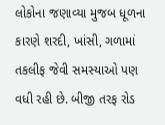લોકોના જણાવ્યા મુજબ ધૂળના કારણે શરદી, ખાંસી, ગળામાં તકલીફ જેવી સમસ્યાઓ પણ વધી રહી છે. બીજી તરફ રોડ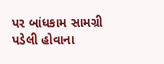પર બાંધકામ સામગ્રી પડેલી હોવાના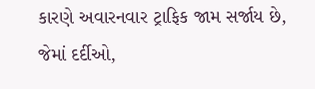કારણે અવારનવાર ટ્રાફિક જામ સર્જાય છે, જેમાં દર્દીઓ,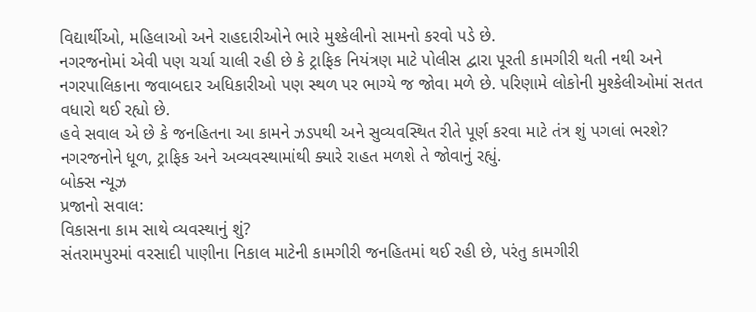વિદ્યાર્થીઓ, મહિલાઓ અને રાહદારીઓને ભારે મુશ્કેલીનો સામનો કરવો પડે છે.
નગરજનોમાં એવી પણ ચર્ચા ચાલી રહી છે કે ટ્રાફિક નિયંત્રણ માટે પોલીસ દ્વારા પૂરતી કામગીરી થતી નથી અને નગરપાલિકાના જવાબદાર અધિકારીઓ પણ સ્થળ પર ભાગ્યે જ જોવા મળે છે. પરિણામે લોકોની મુશ્કેલીઓમાં સતત વધારો થઈ રહ્યો છે.
હવે સવાલ એ છે કે જનહિતના આ કામને ઝડપથી અને સુવ્યવસ્થિત રીતે પૂર્ણ કરવા માટે તંત્ર શું પગલાં ભરશે? નગરજનોને ધૂળ, ટ્રાફિક અને અવ્યવસ્થામાંથી ક્યારે રાહત મળશે તે જોવાનું રહ્યું.
બોક્સ ન્યૂઝ
પ્રજાનો સવાલ:
વિકાસના કામ સાથે વ્યવસ્થાનું શું?
સંતરામપુરમાં વરસાદી પાણીના નિકાલ માટેની કામગીરી જનહિતમાં થઈ રહી છે, પરંતુ કામગીરી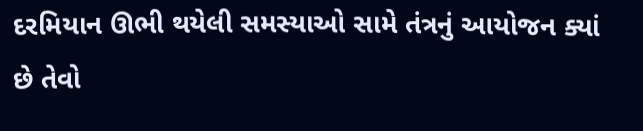દરમિયાન ઊભી થયેલી સમસ્યાઓ સામે તંત્રનું આયોજન ક્યાં છે તેવો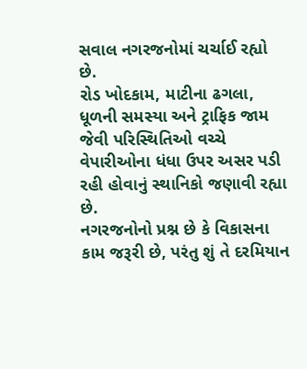સવાલ નગરજનોમાં ચર્ચાઈ રહ્યો છે.
રોડ ખોદકામ, માટીના ઢગલા, ધૂળની સમસ્યા અને ટ્રાફિક જામ જેવી પરિસ્થિતિઓ વચ્ચે વેપારીઓના ધંધા ઉપર અસર પડી રહી હોવાનું સ્થાનિકો જણાવી રહ્યા છે.
નગરજનોનો પ્રશ્ન છે કે વિકાસના કામ જરૂરી છે, પરંતુ શું તે દરમિયાન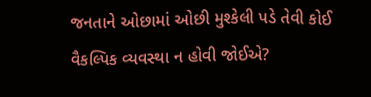જનતાને ઓછામાં ઓછી મુશ્કેલી પડે તેવી કોઈ વૈકલ્પિક વ્યવસ્થા ન હોવી જોઈએ?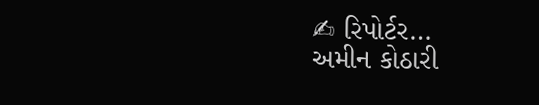✍ રિપોર્ટર…
અમીન કોઠારી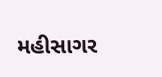મહીસાગર